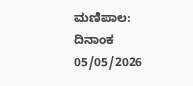ಮಣಿಪಾಲ: ದಿನಾಂಕ 05/05/2026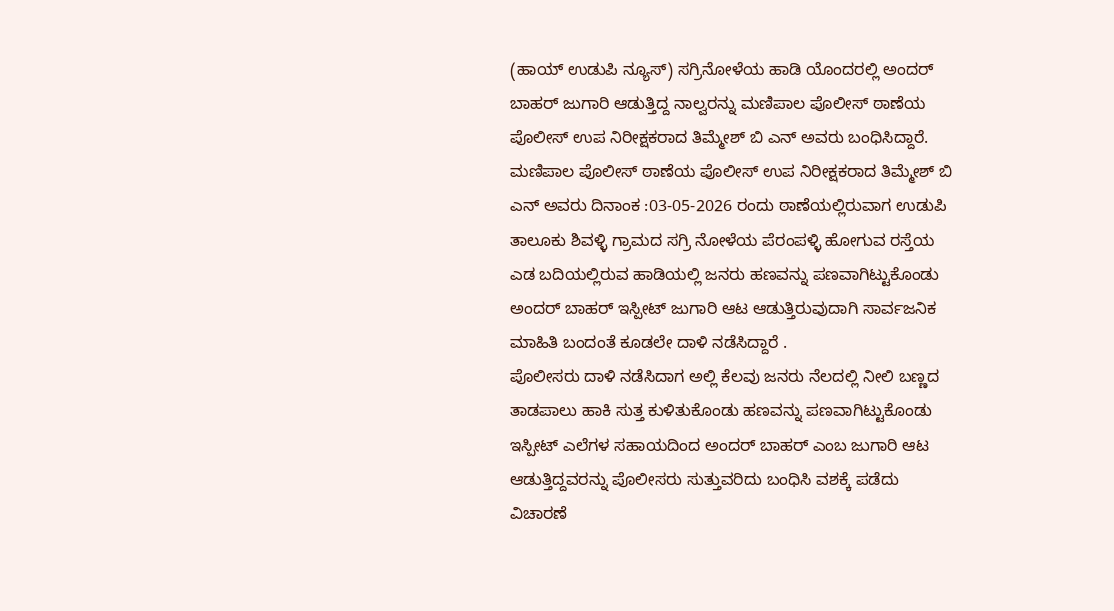(ಹಾಯ್ ಉಡುಪಿ ನ್ಯೂಸ್) ಸಗ್ರಿನೋಳೆಯ ಹಾಡಿ ಯೊಂದರಲ್ಲಿ ಅಂದರ್ ಬಾಹರ್ ಜುಗಾರಿ ಆಡುತ್ತಿದ್ದ ನಾಲ್ವರನ್ನು ಮಣಿಪಾಲ ಪೊಲೀಸ್ ಠಾಣೆಯ ಪೊಲೀಸ್ ಉಪ ನಿರೀಕ್ಷಕರಾದ ತಿಮ್ಮೇಶ್ ಬಿ ಎನ್ ಅವರು ಬಂಧಿಸಿದ್ದಾರೆ.
ಮಣಿಪಾಲ ಪೊಲೀಸ್ ಠಾಣೆಯ ಪೊಲೀಸ್ ಉಪ ನಿರೀಕ್ಷಕರಾದ ತಿಮ್ಮೇಶ್ ಬಿ ಎನ್ ಅವರು ದಿನಾಂಕ :03-05-2026 ರಂದು ಠಾಣೆಯಲ್ಲಿರುವಾಗ ಉಡುಪಿ ತಾಲೂಕು ಶಿವಳ್ಳಿ ಗ್ರಾಮದ ಸಗ್ರಿ ನೋಳೆಯ ಪೆರಂಪಳ್ಳಿ ಹೋಗುವ ರಸ್ತೆಯ ಎಡ ಬದಿಯಲ್ಲಿರುವ ಹಾಡಿಯಲ್ಲಿ ಜನರು ಹಣವನ್ನು ಪಣವಾಗಿಟ್ಟುಕೊಂಡು ಅಂದರ್ ಬಾಹರ್ ಇಸ್ಪೀಟ್ ಜುಗಾರಿ ಆಟ ಆಡುತ್ತಿರುವುದಾಗಿ ಸಾರ್ವಜನಿಕ ಮಾಹಿತಿ ಬಂದಂತೆ ಕೂಡಲೇ ದಾಳಿ ನಡೆಸಿದ್ದಾರೆ .
ಪೊಲೀಸರು ದಾಳಿ ನಡೆಸಿದಾಗ ಅಲ್ಲಿ ಕೆಲವು ಜನರು ನೆಲದಲ್ಲಿ ನೀಲಿ ಬಣ್ಣದ ತಾಡಪಾಲು ಹಾಕಿ ಸುತ್ತ ಕುಳಿತುಕೊಂಡು ಹಣವನ್ನು ಪಣವಾಗಿಟ್ಟುಕೊಂಡು ಇಸ್ಪೀಟ್ ಎಲೆಗಳ ಸಹಾಯದಿಂದ ಅಂದರ್ ಬಾಹರ್ ಎಂಬ ಜುಗಾರಿ ಆಟ ಆಡುತ್ತಿದ್ದವರನ್ನು ಪೊಲೀಸರು ಸುತ್ತುವರಿದು ಬಂಧಿಸಿ ವಶಕ್ಕೆ ಪಡೆದು ವಿಚಾರಣೆ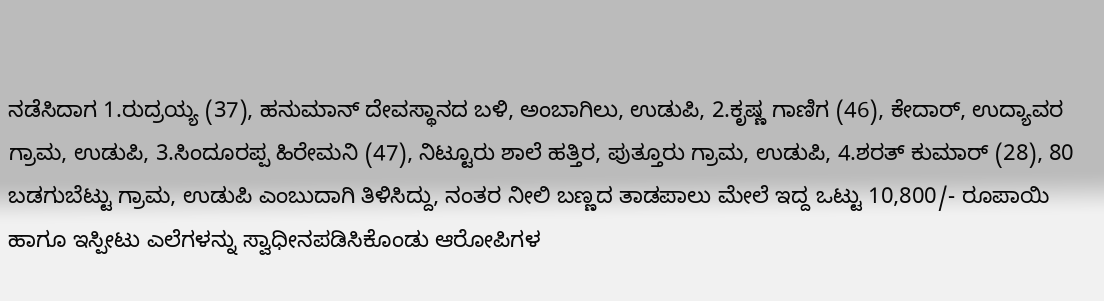ನಡೆಸಿದಾಗ 1.ರುದ್ರಯ್ಯ (37), ಹನುಮಾನ್ ದೇವಸ್ಥಾನದ ಬಳಿ, ಅಂಬಾಗಿಲು, ಉಡುಪಿ, 2.ಕೃಷ್ಣ ಗಾಣಿಗ (46), ಕೇದಾರ್, ಉದ್ಯಾವರ ಗ್ರಾಮ, ಉಡುಪಿ, 3.ಸಿಂದೂರಪ್ಪ ಹಿರೇಮನಿ (47), ನಿಟ್ಟೂರು ಶಾಲೆ ಹತ್ತಿರ, ಪುತ್ತೂರು ಗ್ರಾಮ, ಉಡುಪಿ, 4.ಶರತ್ ಕುಮಾರ್ (28), 80 ಬಡಗುಬೆಟ್ಟು ಗ್ರಾಮ, ಉಡುಪಿ ಎಂಬುದಾಗಿ ತಿಳಿಸಿದ್ದು, ನಂತರ ನೀಲಿ ಬಣ್ಣದ ತಾಡಪಾಲು ಮೇಲೆ ಇದ್ದ ಒಟ್ಟು 10,800/- ರೂಪಾಯಿ ಹಾಗೂ ಇಸ್ಪೀಟು ಎಲೆಗಳನ್ನು ಸ್ವಾಧೀನಪಡಿಸಿಕೊಂಡು ಆರೋಪಿಗಳ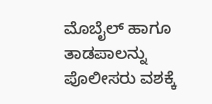ಮೊಬೈಲ್ ಹಾಗೂ ತಾಡಪಾಲನ್ನು ಪೊಲೀಸರು ವಶಕ್ಕೆ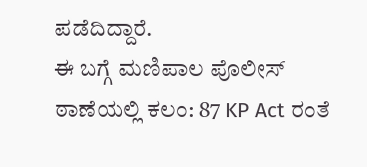ಪಡೆದಿದ್ದಾರೆ.
ಈ ಬಗ್ಗೆ ಮಣಿಪಾಲ ಪೊಲೀಸ್ ಠಾಣೆಯಲ್ಲಿ ಕಲಂ: 87 KP Act ರಂತೆ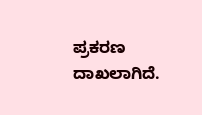ಪ್ರಕರಣ ದಾಖಲಾಗಿದೆ.